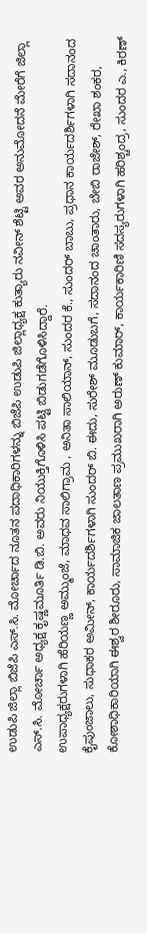ಉಡುಪಿ ಜಿಲ್ಲಾ ಬಿಜೆಪಿ ಎಸ್.ಸಿ. ಮೋರ್ಚಾದ ನೂತನ ಪದಾಧಿಕಾರಿಗಳನ್ನು ಬಿಜೆಪಿ ಉಡುಪಿ ಜಿಲ್ಲಾಧ್ಯಕ್ಷ ಕುತ್ಯಾರು ನವೀನ್ ಶೆಟ್ಟಿ ಅವರ ಅನುಮೋದನೆ ಮೇರೆಗೆ ಜಿಲ್ಲಾ ಎಸ್.ಸಿ. ಮೋರ್ಚಾ ಅಧ್ಯಕ್ಷ ಕೃಷ್ಣಮೂರ್ತಿ ಡಿ.ಬಿ. ಅವರು ನಿಯುಕ್ತಿಗೊಳಿಸಿ ಪಟ್ಟಿ ಬಿಡುಗಡೆಗೊಳಿಸಿದ್ದಾರೆ.
ಉಪಾಧ್ಯಕ್ಷರುಗಳಾಗಿ ಹೆರಿಯಣ್ಣ ಅಮ್ಮುಂಜೆ, ಮಾಧವ ಸಾಲಿಗ್ರಾಮ , ಅನಿತಾ ಸಾಲಿಯಾನ್, ಸುಂದರ ಕೆ., ಸುಂದರ್ ಬಾಬು, ಪ್ರಧಾನ ಕಾರ್ಯದರ್ಶಿಗಳಾಗಿ ಸದಾನಂದ ಕೈಪುಂಜಾಲು, ಸುಧಾಕರ ಅಮೀನ್, ಕಾರ್ಯದರ್ಶಿಗಳಾಗಿ ಸುಂದರ್ ಬಿ. ಈದು, ಸುರೇಶ್ ಮೂಡುಬಗೆ, ಸದಾನಂದ ಚಾಂತಾರು, ಬೇಬಿ ರಾಜೇಶ್, ರೇಖಾ ಶಂಕರ, ಕೋಶಾಧಿಕಾರಿಯಾಗಿ ಈಶ್ವರ ಶೀರೂರು, ಸಾಮಾಜಿಕ ಜಾಲತಾಣ ಪ್ರಮುಖರಾಗಿ ಅರುಣ್ ಕುಮಾರ್, ಕಾರ್ಯಕಾರಿಣಿ ಸದಸ್ಯರುಗಳಾಗಿ ಹರಿಶ್ಚಂದ್ರ, ಸುಂದರ ಎ., ಕಿರಣ್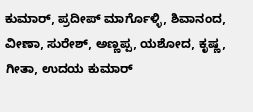ಕುಮಾರ್, ಪ್ರದೀಪ್ ಮಾರ್ಗೊಳ್ಳಿ, ಶಿವಾನಂದ, ವೀಣಾ, ಸುರೇಶ್, ಅಣ್ಣಪ್ಪ, ಯಶೋದ, ಕೃಷ್ಣ, ಗೀತಾ, ಉದಯ ಕುಮಾರ್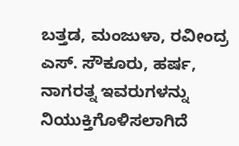ಬತ್ತಡ, ಮಂಜುಳಾ, ರವೀಂದ್ರ ಎಸ್. ಸೌಕೂರು, ಹರ್ಷ, ನಾಗರತ್ನ ಇವರುಗಳನ್ನು ನಿಯುಕ್ತಿಗೊಳಿಸಲಾಗಿದೆ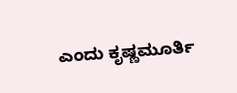ಎಂದು ಕೃಷ್ಣಮೂರ್ತಿ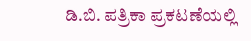ಡಿ.ಬಿ. ಪತ್ರಿಕಾ ಪ್ರಕಟಣೆಯಲ್ಲಿ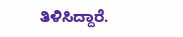ತಿಳಿಸಿದ್ದಾರೆ.